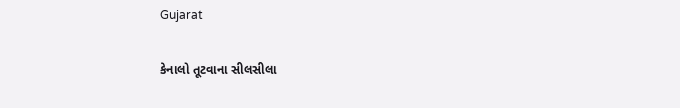Gujarat

કેનાલો તૂટવાના સીલસીલા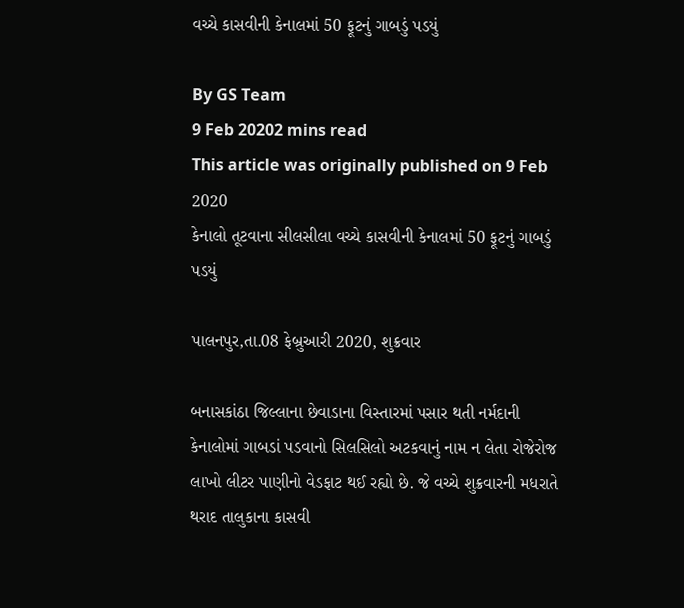વચ્ચે કાસવીની કેનાલમાં 50 ફૂટનું ગાબડું પડયું

By GS Team
9 Feb 20202 mins read
This article was originally published on 9 Feb 2020
કેનાલો તૂટવાના સીલસીલા વચ્ચે કાસવીની કેનાલમાં 50 ફૂટનું ગાબડું પડયું

પાલનપુર,તા.08 ફેબ્રુઆરી 2020, શુક્રવાર

બનાસકાંઠા જિલ્લાના છેવાડાના વિસ્તારમાં પસાર થતી નર્મદાની કેનાલોમાં ગાબડાં પડવાનો સિલસિલો અટકવાનું નામ ન લેતા રોજેરોજ લાખો લીટર પાણીનો વેડફાટ થઈ રહ્યો છે. જે વચ્ચે શુક્રવારની મધરાતે થરાદ તાલુકાના કાસવી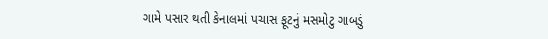ગામે પસાર થતી કેનાલમાં પચાસ ફૂટનું મસમોટુ ગાબડું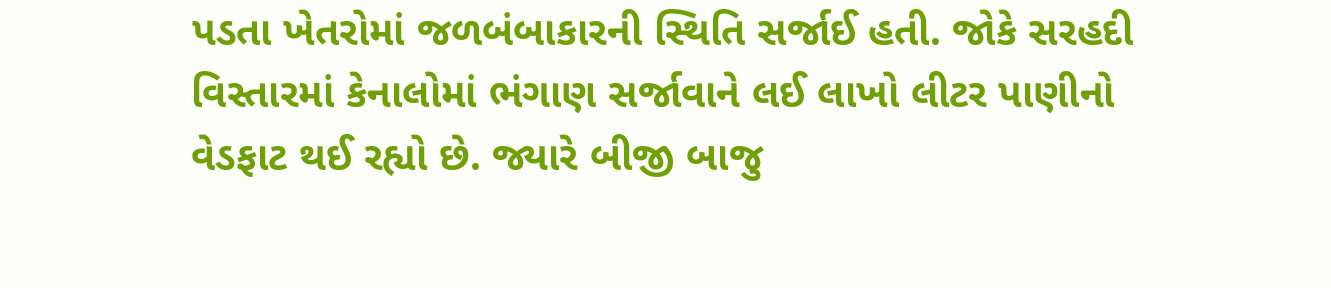પડતા ખેતરોમાં જળબંબાકારની સ્થિતિ સર્જાઈ હતી. જોકે સરહદી વિસ્તારમાં કેનાલોમાં ભંગાણ સર્જાવાને લઈ લાખો લીટર પાણીનો વેડફાટ થઈ રહ્યો છે. જ્યારે બીજી બાજુ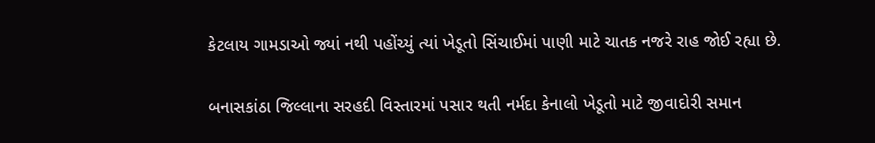કેટલાય ગામડાઓ જ્યાં નથી પહોંચ્યું ત્યાં ખેડૂતો સિંચાઈમાં પાણી માટે ચાતક નજરે રાહ જોઈ રહ્યા છે.

બનાસકાંઠા જિલ્લાના સરહદી વિસ્તારમાં પસાર થતી નર્મદા કેનાલો ખેડૂતો માટે જીવાદોરી સમાન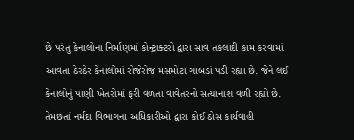છે પરંતુ કેનાલોના નિર્માણમાં કોન્ટ્રાક્ટરો દ્વારા સાવ તકલાદી કામ કરવામાં આવતા ઠેરઠેર કેનાલોમાં રોજેરોજ મસમોટા ગાબડાં પડી રહ્યા છે. જેને લઈ કેનાલોનું પાણી ખેતરોમાં ફરી વળતા વાવેતરનો સત્યાનાશ વળી રહ્યો છે. તેમછતાં નર્મદા વિભાગના અધિકારીઓ દ્વારા કોઈ ઠોસ કાર્યવાહી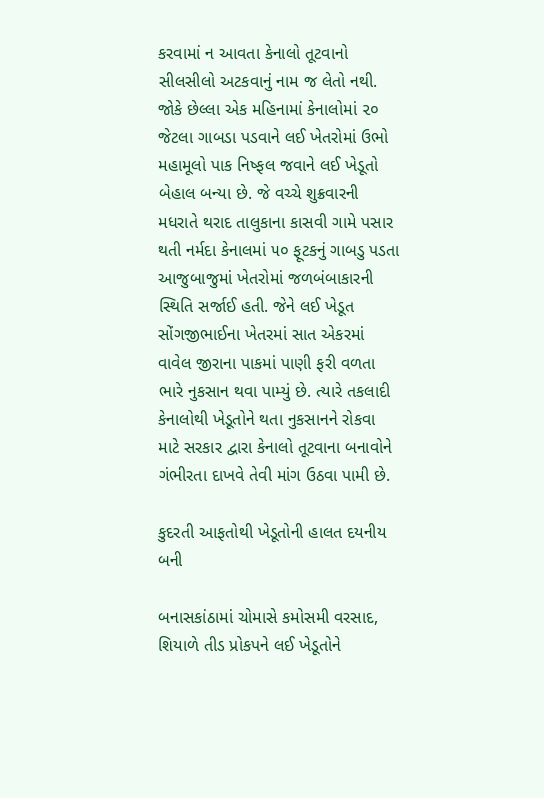કરવામાં ન આવતા કેનાલો તૂટવાનો સીલસીલો અટકવાનું નામ જ લેતો નથી. જોકે છેલ્લા એક મહિનામાં કેનાલોમાં ૨૦ જેટલા ગાબડા પડવાને લઈ ખેતરોમાં ઉભો મહામૂલો પાક નિષ્ફલ જવાને લઈ ખેડૂતો બેહાલ બન્યા છે. જે વચ્ચે શુક્રવારની મધરાતે થરાદ તાલુકાના કાસવી ગામે પસાર થતી નર્મદા કેનાલમાં ૫૦ ફૂટકનું ગાબડુ પડતા આજુબાજુમાં ખેતરોમાં જળબંબાકારની સ્થિતિ સર્જાઈ હતી. જેને લઈ ખેડૂત સોંગજીભાઈના ખેતરમાં સાત એકરમાં વાવેલ જીરાના પાકમાં પાણી ફરી વળતા ભારે નુકસાન થવા પામ્યું છે. ત્યારે તકલાદી કેનાલોથી ખેડૂતોને થતા નુકસાનને રોકવા માટે સરકાર દ્વારા કેનાલો તૂટવાના બનાવોને ગંભીરતા દાખવે તેવી માંગ ઉઠવા પામી છે.

કુદરતી આફતોથી ખેડૂતોની હાલત દયનીય બની

બનાસકાંઠામાં ચોમાસે કમોસમી વરસાદ, શિયાળે તીડ પ્રોકપને લઈ ખેડૂતોને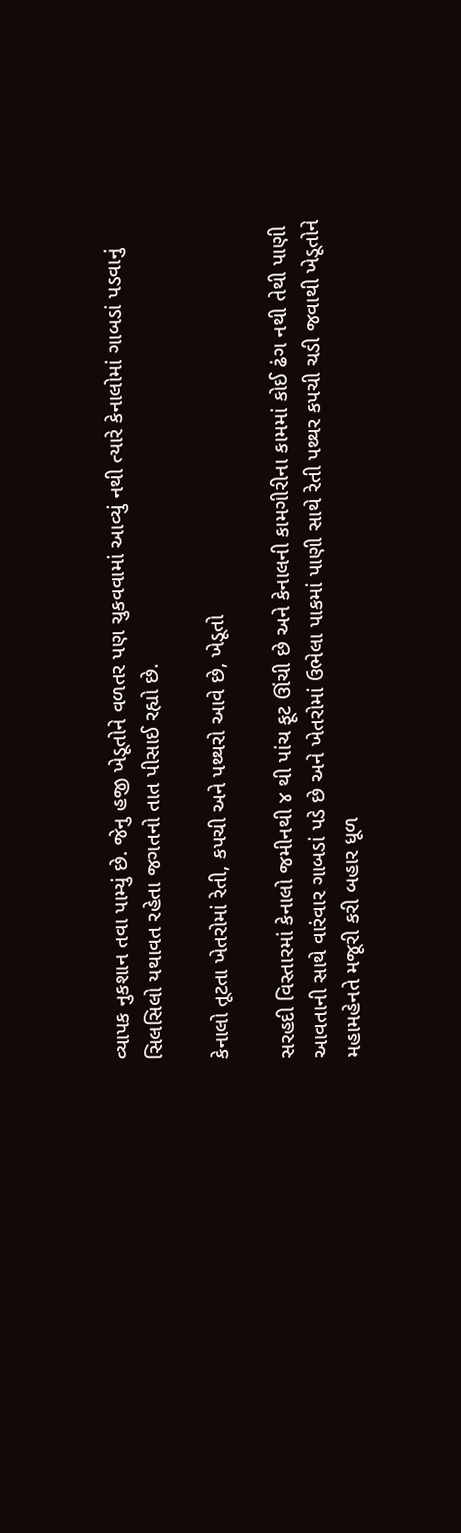વ્યાપક નુકશાન તવા પામ્યું છે. જેનુ હજી ખેડૂતોને વળતર પણ ચુકવવામાં આવ્યું નથી ત્યારે કેનાલોમાં ગાબડાં પડવાનું સિલસિલો યથાવત રહેતા જગતનો તાત પીસાઈ રહ્યો છે.

કેનાલો તૂટતા ખેતરોમાં રેતી, કપચી અને પથ્થરો આવે છે, ખેડૂતો

સરહદી વિસ્તારમાં કેનાલો જમીનથી ૪ થી પાંચ ફૂટ ઊંચી છે અને કેનાલની કામગીરીના કામમાં કોઈ ઢંગ નથી તેથી પાણી આવતાની સાથે વારંવાર ગાબડાં પડે છે અને ખેતરોમાં ઉભેલા પાકમાં પાણી સાથે રેતી પથ્થર કપચી ચડી જવાથી ખેડૂતોને મહામહેનતે મજૂરી કરી બહાર ધૂળ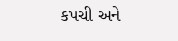કપચી અને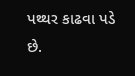પથ્થર કાઢવા પડે છે.